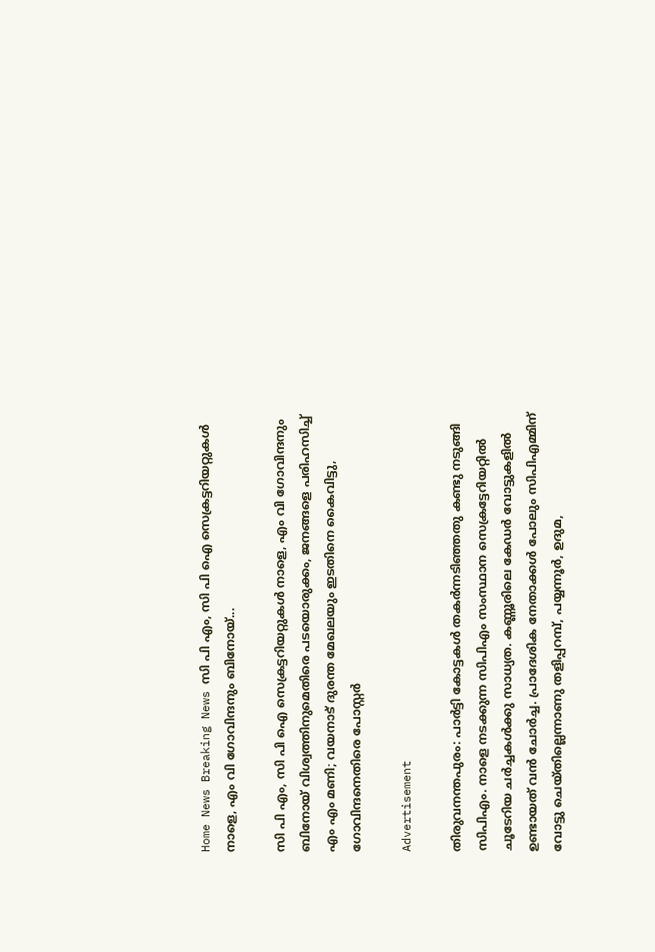Home News Breaking News സി പി എം, സി പി ഐ സെക്രട്ടറിയറ്റുകൾ നാളെ, എം വി ഗോവിന്ദനും ബിനോയ്...

സി പി എം, സി പി ഐ സെക്രട്ടറിയറ്റുകൾ നാളെ, എം വി ഗോവിന്ദനും ബിനോയ് വിശ്വത്തിനുമെതിരെ പടയൊരുക്കം, ജനങ്ങളെ പരിഹസിച്ച് എം എം മണി; വയനാട് ദുരന്ത മേഖലയും ഇടതിനെ കൈവിട്ടു, ഗോവിന്ദനെതിരെ പോസ്റ്റർ

Advertisement

തിരുവനന്തപുരം: പാര്‍ട്ടി കോട്ടകള്‍ തകര്‍ന്നടിഞ്ഞതു കണ്ടു നടുങ്ങി സിപിഎം. നാളെ നടക്കുന്ന സിപിഎം സംസ്ഥാന സെക്രട്ടേറിയറ്റില്‍ ചൂടേറിയ ചര്‍ച്ചകള്‍ക്കു സാധ്യത. കണ്ണൂരിലെ കേഡര്‍ വോട്ടുകളില്‍ ഉണ്ടായത് വന്‍ ചോര്‍ച്ച. പ്രാദേശിക നേതാക്കള്‍ പോലും സിപിഎമ്മിന് വോട്ടു ചെയ്തില്ലെന്നാണു തളിപ്പറമ്പ്, പയ്യന്നൂര്‍, ഉദുമ,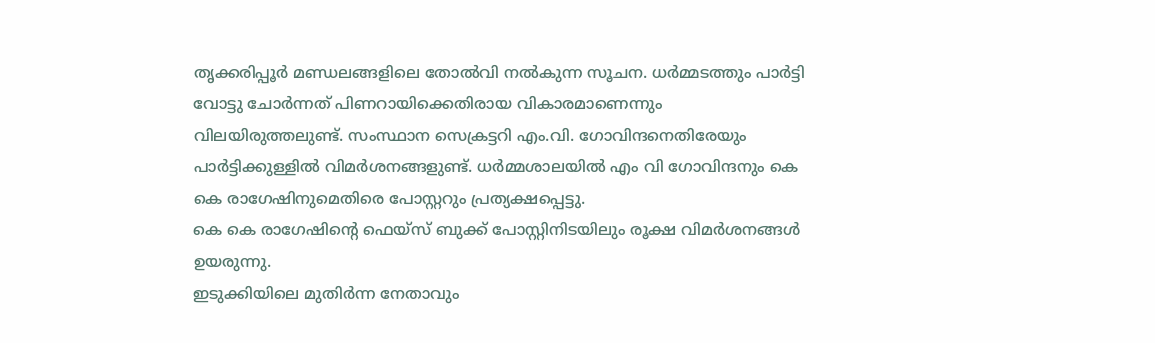തൃക്കരിപ്പൂര്‍ മണ്ഡലങ്ങളിലെ തോല്‍വി നല്‍കുന്ന സൂചന. ധര്‍മ്മടത്തും പാര്‍ട്ടി വോട്ടു ചോര്‍ന്നത് പിണറായിക്കെതിരായ വികാരമാണെന്നും വിലയിരുത്തലുണ്ട്. സംസ്ഥാന സെക്രട്ടറി എം.വി. ഗോവിന്ദനെതിരേയും പാര്‍ട്ടിക്കുള്ളില്‍ വിമര്‍ശനങ്ങളുണ്ട്. ധർമ്മശാലയിൽ എം വി ഗോവിന്ദനും കെ കെ രാഗേഷിനുമെതിരെ പോസ്റ്ററും പ്രത്യക്ഷപ്പെട്ടു.
കെ കെ രാഗേഷിൻ്റെ ഫെയ്സ് ബുക്ക് പോസ്റ്റിനിടയിലും രൂക്ഷ വിമർശനങ്ങൾ ഉയരുന്നു.
ഇടുക്കിയിലെ മുതിർന്ന നേതാവും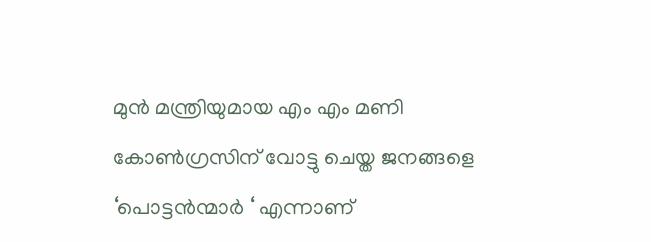മുൻ മന്ത്രിയുമായ എം എം മണി കോൺഗ്രസിന് വോട്ടു ചെയ്ത ജനങ്ങളെ ‘പൊട്ടൻന്മാർ ‘ എന്നാണ്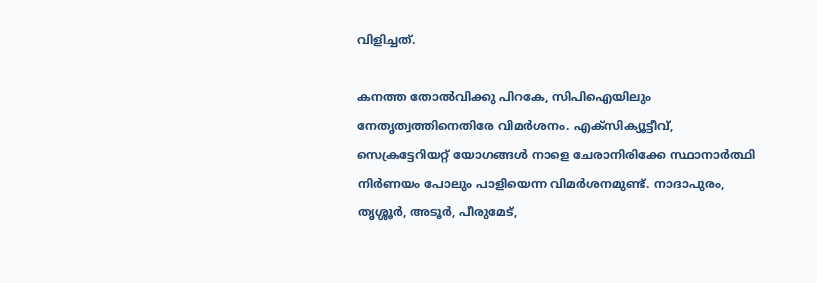വിളിച്ചത്.

കനത്ത തോല്‍വിക്കു പിറകേ, സിപിഐയിലും നേതൃത്വത്തിനെതിരേ വിമര്‍ശനം. എക്സിക്യൂട്ടീവ്, സെക്രട്ടേറിയറ്റ് യോഗങ്ങള്‍ നാളെ ചേരാനിരിക്കേ സ്ഥാനാര്‍ത്ഥി നിര്‍ണയം പോലും പാളിയെന്ന വിമര്‍ശനമുണ്ട്. നാദാപുരം, തൃശ്ശൂര്‍, അടൂര്‍, പീരുമേട്,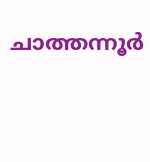ചാത്തന്നൂര്‍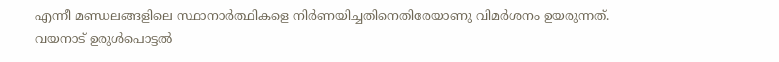എന്നീ മണ്ഡലങ്ങളിലെ സ്ഥാനാര്‍ത്ഥികളെ നിര്‍ണയിച്ചതിനെതിരേയാണു വിമര്‍ശനം ഉയരുന്നത്.
വയനാട് ഉരുള്‍പൊട്ടല്‍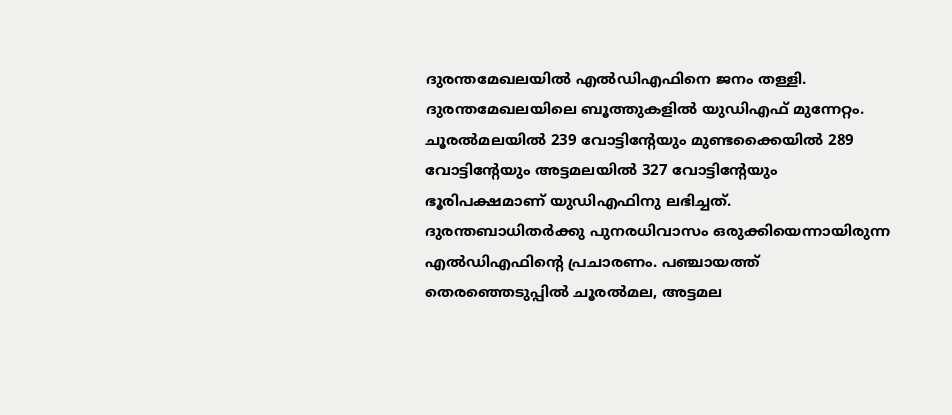ദുരന്തമേഖലയില്‍ എല്‍ഡിഎഫിനെ ജനം തള്ളി. ദുരന്തമേഖലയിലെ ബൂത്തുകളില്‍ യുഡിഎഫ് മുന്നേറ്റം. ചൂരല്‍മലയില്‍ 239 വോട്ടിന്റേയും മുണ്ടക്കൈയില്‍ 289 വോട്ടിന്റേയും അട്ടമലയില്‍ 327 വോട്ടിന്റേയും ഭൂരിപക്ഷമാണ് യുഡിഎഫിനു ലഭിച്ചത്. ദുരന്തബാധിതര്‍ക്കു പുനരധിവാസം ഒരുക്കിയെന്നായിരുന്ന എല്‍ഡിഎഫിന്റെ പ്രചാരണം. പഞ്ചായത്ത് തെരഞ്ഞെടുപ്പില്‍ ചൂരല്‍മല, അട്ടമല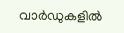വാര്‍ഡുകളില്‍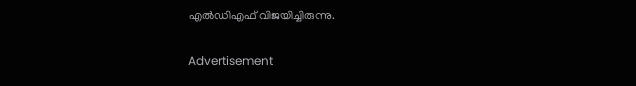എല്‍ഡിഎഫ് വിജയിച്ചിരുന്നു.

Advertisement